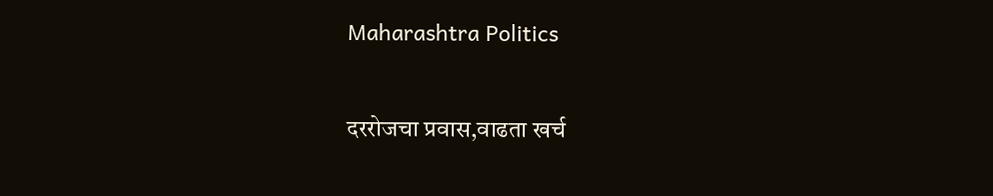Maharashtra Politics

दररोजचा प्रवास,वाढता खर्च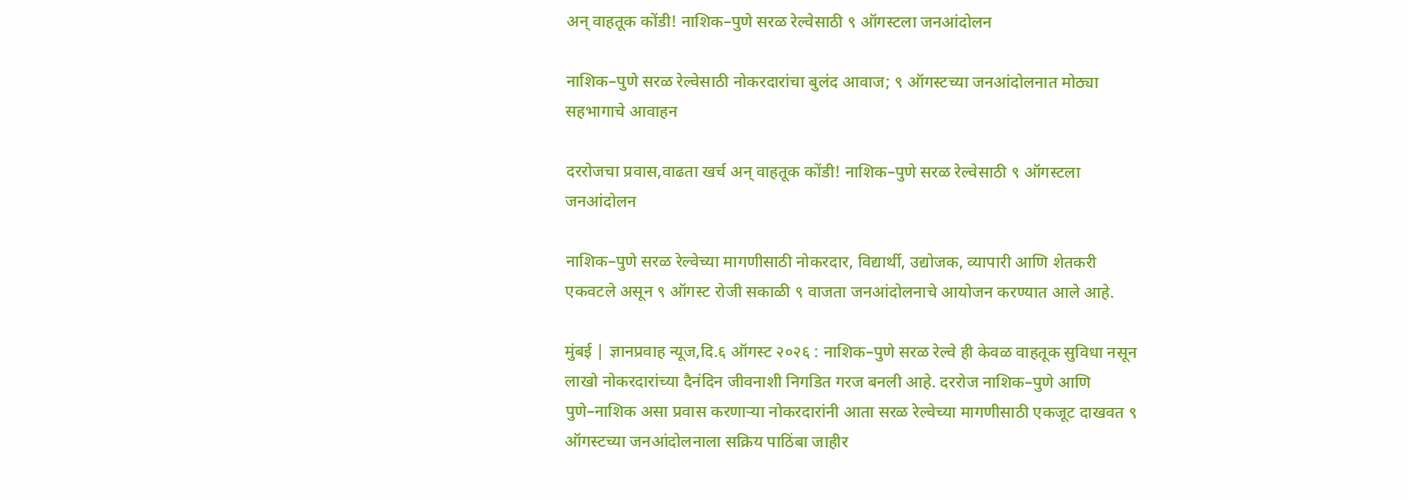अन् वाहतूक कोंडी! नाशिक–पुणे सरळ रेल्वेसाठी ९ ऑगस्टला जनआंदोलन

नाशिक–पुणे सरळ रेल्वेसाठी नोकरदारांचा बुलंद आवाज; ९ ऑगस्टच्या जनआंदोलनात मोठ्या सहभागाचे आवाहन

दररोजचा प्रवास,वाढता खर्च अन् वाहतूक कोंडी! नाशिक–पुणे सरळ रेल्वेसाठी ९ ऑगस्टला जनआंदोलन

नाशिक–पुणे सरळ रेल्वेच्या मागणीसाठी नोकरदार, विद्यार्थी, उद्योजक, व्यापारी आणि शेतकरी एकवटले असून ९ ऑगस्ट रोजी सकाळी ९ वाजता जनआंदोलनाचे आयोजन करण्यात आले आहे.

मुंबई | ज्ञानप्रवाह न्यूज,दि.६ ऑगस्ट २०२६ : नाशिक–पुणे सरळ रेल्वे ही केवळ वाहतूक सुविधा नसून लाखो नोकरदारांच्या दैनंदिन जीवनाशी निगडित गरज बनली आहे. दररोज नाशिक–पुणे आणि पुणे–नाशिक असा प्रवास करणाऱ्या नोकरदारांनी आता सरळ रेल्वेच्या मागणीसाठी एकजूट दाखवत ९ ऑगस्टच्या जनआंदोलनाला सक्रिय पाठिंबा जाहीर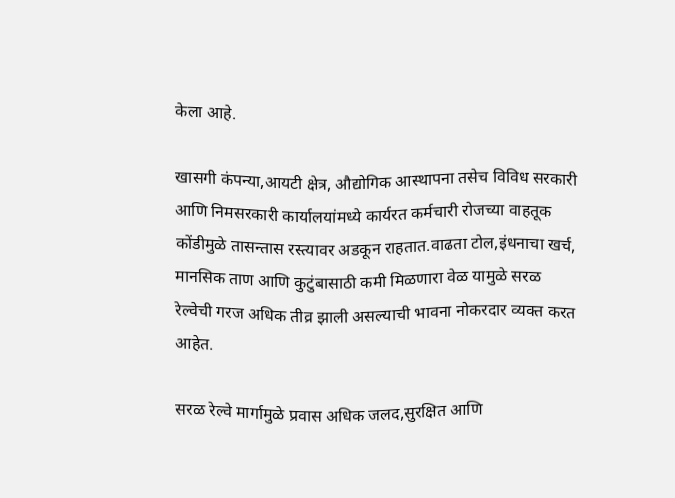केला आहे.

खासगी कंपन्या,आयटी क्षेत्र, औद्योगिक आस्थापना तसेच विविध सरकारी आणि निमसरकारी कार्यालयांमध्ये कार्यरत कर्मचारी रोजच्या वाहतूक कोंडीमुळे तासन्तास रस्त्यावर अडकून राहतात.वाढता टोल,इंधनाचा खर्च, मानसिक ताण आणि कुटुंबासाठी कमी मिळणारा वेळ यामुळे सरळ रेल्वेची गरज अधिक तीव्र झाली असल्याची भावना नोकरदार व्यक्त करत आहेत.

सरळ रेल्वे मार्गामुळे प्रवास अधिक जलद,सुरक्षित आणि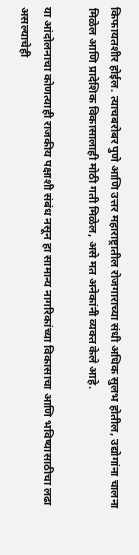किफायतशीर होईल. त्याचबरोबर पुणे आणि उत्तर महाराष्ट्रातील रोजगाराच्या संधी अधिक सुलभ होतील, उद्योगांना चालना मिळेल आणि प्रादेशिक विकासालाही मोठी गती मिळेल, असे मत अनेकांनी व्यक्त केले आहे.

या आंदोलनाचा कोणत्याही राजकीय पक्षाशी संबंध नसून हा सामान्य नागरिकांच्या विकासाचा आणि भविष्यासाठीचा लढा असल्याचेही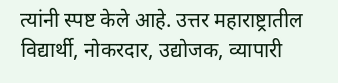त्यांनी स्पष्ट केले आहे. उत्तर महाराष्ट्रातील विद्यार्थी, नोकरदार, उद्योजक, व्यापारी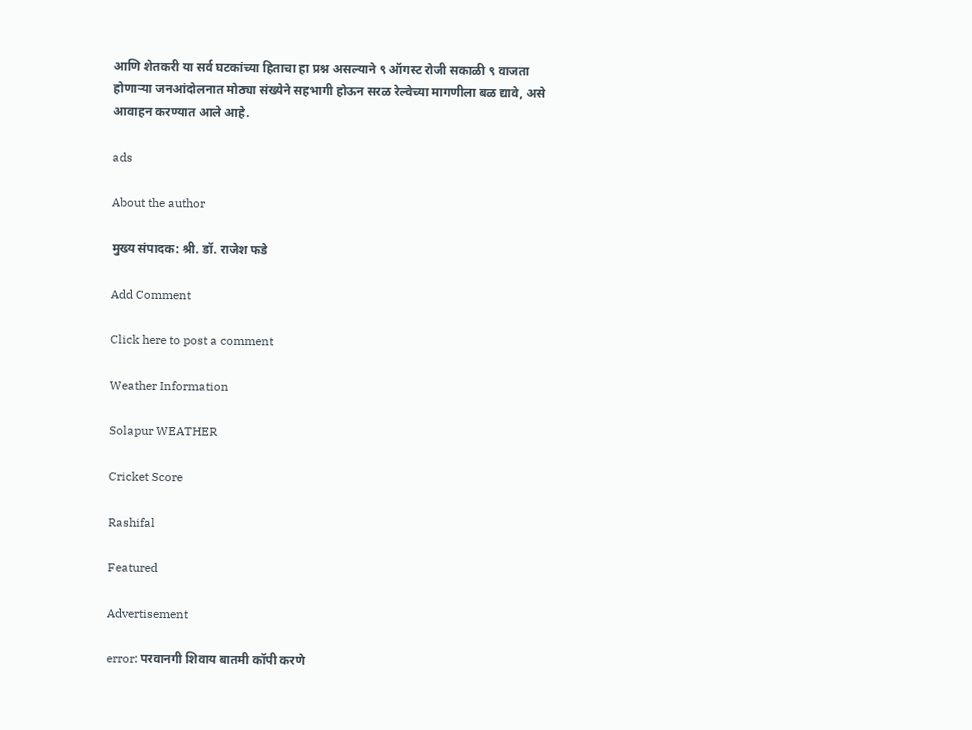आणि शेतकरी या सर्व घटकांच्या हिताचा हा प्रश्न असल्याने ९ ऑगस्ट रोजी सकाळी ९ वाजता होणाऱ्या जनआंदोलनात मोठ्या संख्येने सहभागी होऊन सरळ रेल्वेच्या मागणीला बळ द्यावे, असे आवाहन करण्यात आले आहे.

ads

About the author

मुख्य संपादक: श्री. डॉ. राजेश फडे

Add Comment

Click here to post a comment

Weather Information

Solapur WEATHER

Cricket Score

Rashifal

Featured

Advertisement

error: परवानगी शिवाय बातमी कॉपी करणे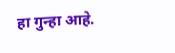हा गुन्हा आहे.